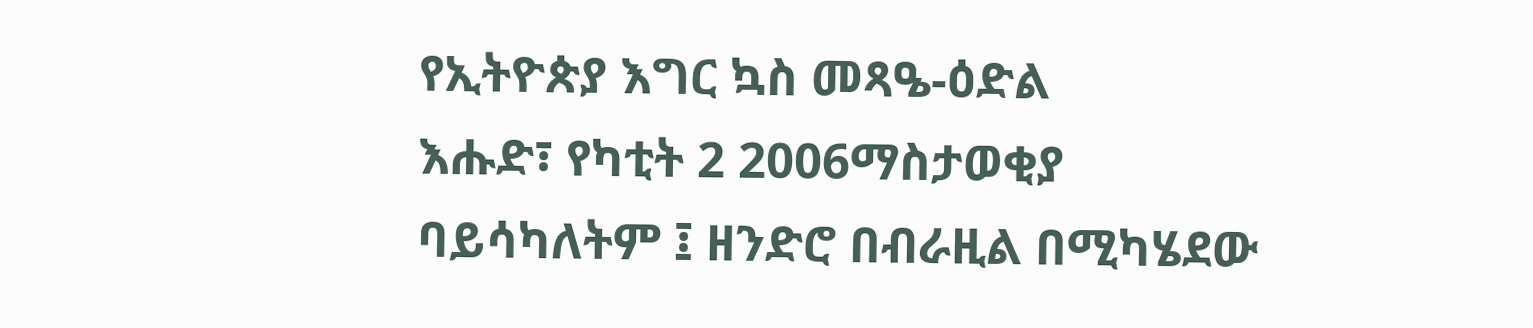የኢትዮጵያ እግር ኳስ መጻዔ-ዕድል
እሑድ፣ የካቲት 2 2006ማስታወቂያ
ባይሳካለትም ፤ ዘንድሮ በብራዚል በሚካሄደው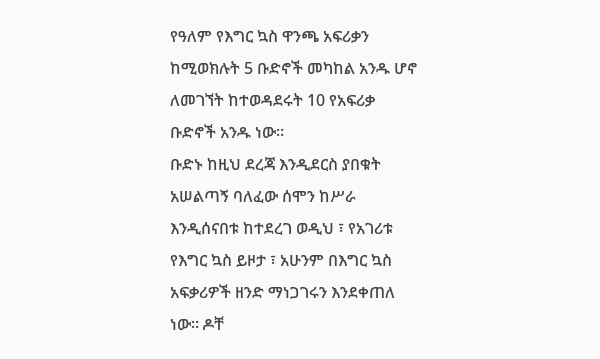የዓለም የእግር ኳስ ዋንጫ አፍሪቃን ከሚወክሉት 5 ቡድኖች መካከል አንዱ ሆኖ ለመገኘት ከተወዳደሩት 10 የአፍሪቃ ቡድኖች አንዱ ነው።
ቡድኑ ከዚህ ደረጃ እንዲደርስ ያበቁት አሠልጣኝ ባለፈው ሰሞን ከሥራ እንዲሰናበቱ ከተደረገ ወዲህ ፣ የአገሪቱ የእግር ኳስ ይዞታ ፣ አሁንም በእግር ኳስ አፍቃሪዎች ዘንድ ማነጋገሩን እንደቀጠለ ነው። ዶቸ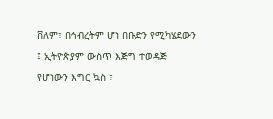ቨለም፣ በኅብረትም ሆነ በቡድን የሚካሄደውን ፤ ኢትዮጵያም ውስጥ እጅግ ተወዳጅ የሆነውን እግር ኳስ ፣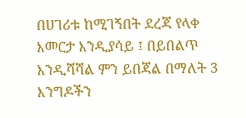በሀገሪቱ ከሚገኝበት ደረጃ የላቀ እመርታ እንዲያሳይ ፤ በይበልጥ እንዲሻሻል ምን ይበጃል በማለት 3 እንግዶችን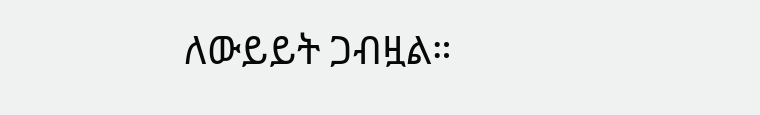ለውይይት ጋብዟል።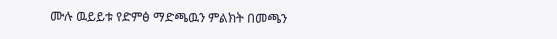ሙሉ ዉይይቱ የድምፅ ማድጫዉን ምልክት በመጫን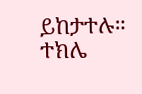ይከታተሉ።
ተክሌ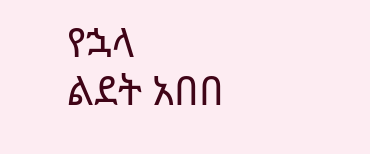የኋላ
ልደት አበበ